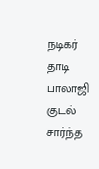நடிகர் தாடி பாலாஜி குடல் சார்ந்த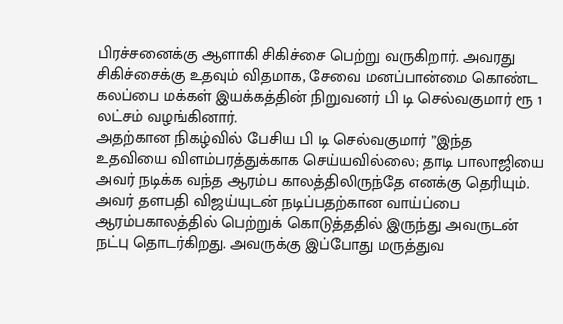பிரச்சனைக்கு ஆளாகி சிகிச்சை பெற்று வருகிறார். அவரது சிகிச்சைக்கு உதவும் விதமாக, சேவை மனப்பான்மை கொண்ட கலப்பை மக்கள் இயக்கத்தின் நிறுவனர் பி டி செல்வகுமார் ரூ 1 லட்சம் வழங்கினார்.
அதற்கான நிகழ்வில் பேசிய பி டி செல்வகுமார் ”இந்த உதவியை விளம்பரத்துக்காக செய்யவில்லை; தாடி பாலாஜியை அவர் நடிக்க வந்த ஆரம்ப காலத்திலிருந்தே எனக்கு தெரியும். அவர் தளபதி விஜய்யுடன் நடிப்பதற்கான வாய்ப்பை ஆரம்பகாலத்தில் பெற்றுக் கொடுத்ததில் இருந்து அவருடன் நட்பு தொடர்கிறது. அவருக்கு இப்போது மருத்துவ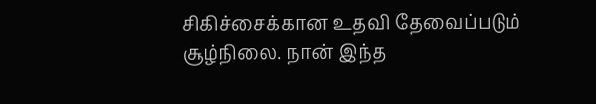சிகிச்சைக்கான உதவி தேவைப்படும் சூழ்நிலை. நான் இந்த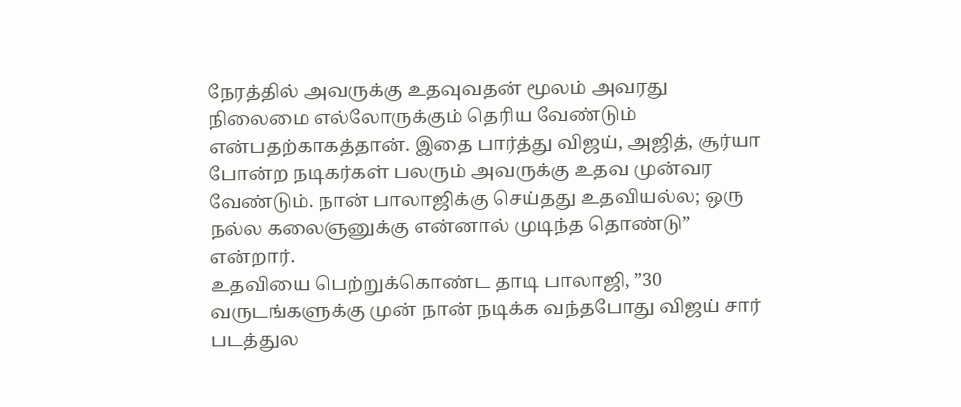நேரத்தில் அவருக்கு உதவுவதன் மூலம் அவரது நிலைமை எல்லோருக்கும் தெரிய வேண்டும் என்பதற்காகத்தான். இதை பார்த்து விஜய், அஜித், சூர்யா போன்ற நடிகர்கள் பலரும் அவருக்கு உதவ முன்வர வேண்டும். நான் பாலாஜிக்கு செய்தது உதவியல்ல; ஒரு நல்ல கலைஞனுக்கு என்னால் முடிந்த தொண்டு” என்றார்.
உதவியை பெற்றுக்கொண்ட தாடி பாலாஜி, ”30 வருடங்களுக்கு முன் நான் நடிக்க வந்தபோது விஜய் சார் படத்துல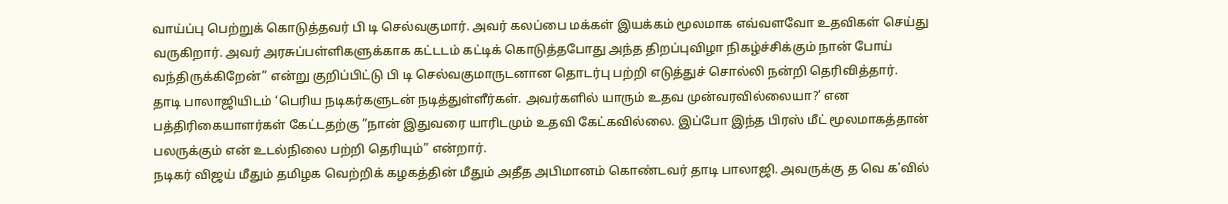வாய்ப்பு பெற்றுக் கொடுத்தவர் பி டி செல்வகுமார். அவர் கலப்பை மக்கள் இயக்கம் மூலமாக எவ்வளவோ உதவிகள் செய்து வருகிறார். அவர் அரசுப்பள்ளிகளுக்காக கட்டடம் கட்டிக் கொடுத்தபோது அந்த திறப்புவிழா நிகழ்ச்சிக்கும் நான் போய் வந்திருக்கிறேன்” என்று குறிப்பிட்டு பி டி செல்வகுமாருடனான தொடர்பு பற்றி எடுத்துச் சொல்லி நன்றி தெரிவித்தார்.
தாடி பாலாஜியிடம் ‘பெரிய நடிகர்களுடன் நடித்துள்ளீர்கள். அவர்களில் யாரும் உதவ முன்வரவில்லையா?’ என பத்திரிகையாளர்கள் கேட்டதற்கு ”நான் இதுவரை யாரிடமும் உதவி கேட்கவில்லை. இப்போ இந்த பிரஸ் மீட் மூலமாகத்தான் பலருக்கும் என் உடல்நிலை பற்றி தெரியும்” என்றார்.
நடிகர் விஜய் மீதும் தமிழக வெற்றிக் கழகத்தின் மீதும் அதீத அபிமானம் கொண்டவர் தாடி பாலாஜி. அவருக்கு த வெ க’வில்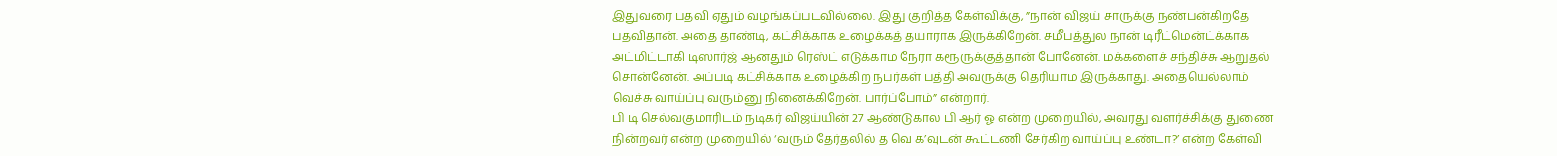இதுவரை பதவி ஏதும் வழங்கப்படவில்லை. இது குறித்த கேள்விக்கு, ”நான் விஜய் சாருக்கு நண்பன்கிறதே பதவிதான். அதை தாண்டி, கட்சிக்காக உழைக்கத் தயாராக இருக்கிறேன். சமீபத்துல நான் டிரீட்மென்ட்க்காக அட்மிட்டாகி டிஸார்ஜ் ஆனதும் ரெஸ்ட் எடுக்காம நேரா கரூருக்குத்தான் போனேன். மக்களைச் சந்திச்சு ஆறுதல் சொன்னேன். அப்படி கட்சிக்காக உழைக்கிற நபர்கள் பத்தி அவருக்கு தெரியாம இருக்காது. அதையெல்லாம் வெச்சு வாய்ப்பு வரும்னு நினைக்கிறேன். பார்ப்போம்” என்றார்.
பி டி செல்வகுமாரிடம் நடிகர் விஜய்யின் 27 ஆண்டுகால பி ஆர் ஓ என்ற முறையில், அவரது வளர்ச்சிக்கு துணை நின்றவர் என்ற முறையில் ‘வரும் தேர்தலில் த வெ க’வுடன் கூட்டணி சேர்கிற வாய்ப்பு உண்டா?’ என்ற கேள்வி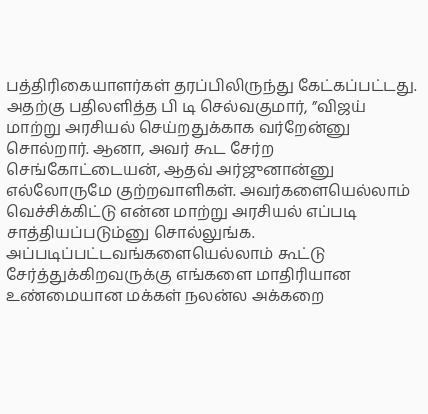பத்திரிகையாளர்கள் தரப்பிலிருந்து கேட்கப்பட்டது.
அதற்கு பதிலளித்த பி டி செல்வகுமார், ”விஜய் மாற்று அரசியல் செய்றதுக்காக வர்றேன்னு சொல்றார். ஆனா, அவர் கூட சேர்ற செங்கோட்டையன், ஆதவ் அர்ஜுனான்னு எல்லோருமே குற்றவாளிகள். அவர்களையெல்லாம் வெச்சிக்கிட்டு என்ன மாற்று அரசியல் எப்படி சாத்தியப்படும்னு சொல்லுங்க. அப்படிப்பட்டவங்களையெல்லாம் கூட்டு சேர்த்துக்கிறவருக்கு எங்களை மாதிரியான உண்மையான மக்கள் நலன்ல அக்கறை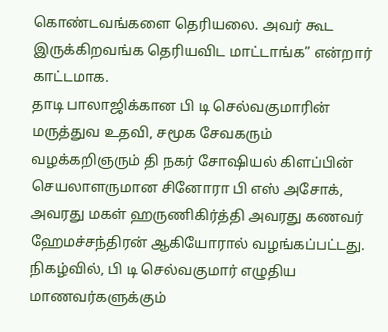கொண்டவங்களை தெரியலை. அவர் கூட இருக்கிறவங்க தெரியவிட மாட்டாங்க” என்றார் காட்டமாக.
தாடி பாலாஜிக்கான பி டி செல்வகுமாரின் மருத்துவ உதவி, சமூக சேவகரும் வழக்கறிஞரும் தி நகர் சோஷியல் கிளப்பின் செயலாளருமான சினோரா பி எஸ் அசோக், அவரது மகள் ஹருணிகிர்த்தி அவரது கணவர் ஹேமச்சந்திரன் ஆகியோரால் வழங்கப்பட்டது.
நிகழ்வில், பி டி செல்வகுமார் எழுதிய மாணவர்களுக்கும்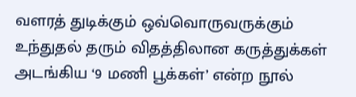வளரத் துடிக்கும் ஒவ்வொருவருக்கும் உந்துதல் தரும் விதத்திலான கருத்துக்கள் அடங்கிய ‘9 மணி பூக்கள்’ என்ற நூல்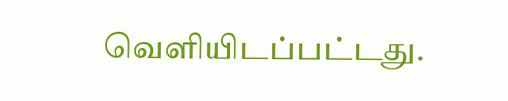வெளியிடப்பட்டது.